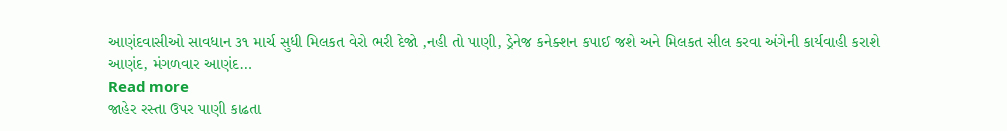આણંદવાસીઓ સાવધાન ૩૧ માર્ચ સુધી મિલકત વેરો ભરી દેજો ,નહી તો પાણી, ડ્રેનેજ કનેક્શન કપાઈ જશે અને મિલકત સીલ કરવા અંગેની કાર્યવાહી કરાશે
આણંદ, મંગળવાર આણંદ…
Read more
જાહેર રસ્તા ઉપર પાણી કાઢતા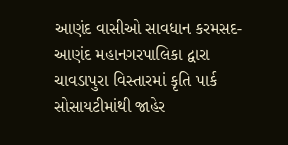આણંદ વાસીઓ સાવધાન કરમસદ-આણંદ મહાનગરપાલિકા દ્વારા ચાવડાપુરા વિસ્તારમાં કૃતિ પાર્ક સોસાયટીમાંથી જાહેર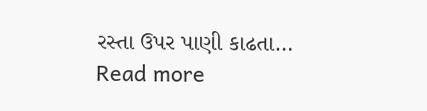રસ્તા ઉપર પાણી કાઢતા…
Read more